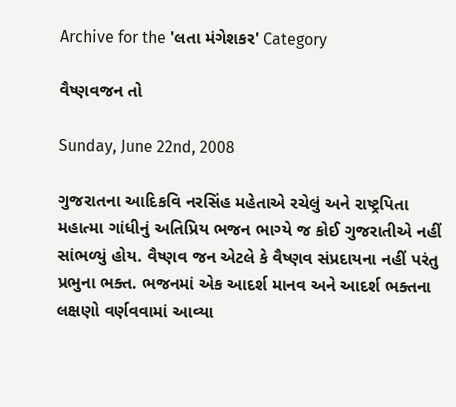Archive for the 'લતા મંગેશકર' Category

વૈષ્ણવજન તો

Sunday, June 22nd, 2008

ગુજરાતના આદિકવિ નરસિંહ મહેતાએ રચેલું અને રાષ્ટ્રપિતા મહાત્મા ગાંધીનું અતિપ્રિય ભજન ભાગ્યે જ કોઈ ગુજરાતીએ નહીં સાંભળ્યું હોય. વૈષ્ણવ જન એટલે કે વૈષ્ણવ સંપ્રદાયના નહીં પરંતુ પ્રભુના ભક્ત. ભજનમાં એક આદર્શ માનવ અને આદર્શ ભક્તના લક્ષણો વર્ણવવામાં આવ્યા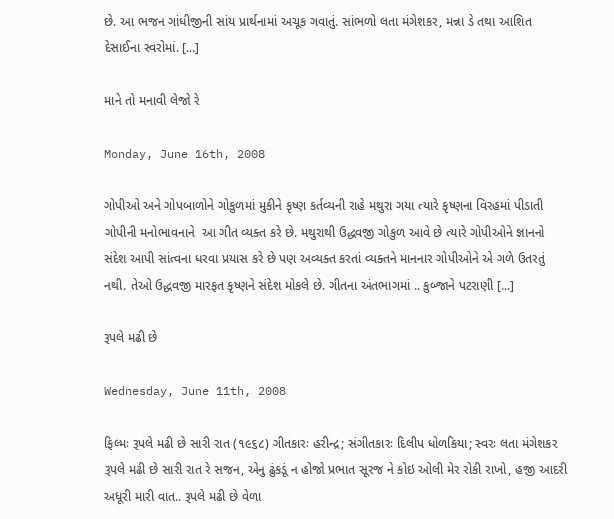છે. આ ભજન ગાંધીજીની સાંય પ્રાર્થનામાં અચૂક ગવાતું. સાંભળો લતા મંગેશકર, મન્ના ડે તથા આશિત દેસાઈના સ્વરોમાં. [...]

માને તો મનાવી લેજો રે

Monday, June 16th, 2008

ગોપીઓ અને ગોપબાળોને ગોકુળમાં મુકીને કૃષ્ણ કર્તવ્યની રાહે મથુરા ગયા ત્યારે કૃષ્ણના વિરહમાં પીડાતી ગોપીની મનોભાવનાને  આ ગીત વ્યક્ત કરે છે. મથુરાથી ઉદ્ધવજી ગોકુળ આવે છે ત્યારે ગોપીઓને જ્ઞાનનો સંદેશ આપી સાંત્વના ધરવા પ્રયાસ કરે છે પણ અવ્યક્ત કરતાં વ્યક્તને માનનાર ગોપીઓને એ ગળે ઉતરતું નથી. તેઓ ઉદ્ધવજી મારફત કૃષ્ણને સંદેશ મોકલે છે. ગીતના અંતભાગમાં .. કુબ્જાને પટરાણી [...]

રૂપલે મઢી છે

Wednesday, June 11th, 2008

ફિલ્મઃ રૂપલે મઢી છે સારી રાત (૧૯૬૮) ગીતકારઃ હરીન્દ્ર; સંગીતકારઃ દિલીપ ધોળકિયા; સ્વરઃ લતા મંગેશકર રૂપલે મઢી છે સારી રાત રે સજન, એનુ ઢુંકડૂં ન હોજો પ્રભાત સૂરજ ને કોઇ ઓલી મેર રોકી રાખો, હજી આદરી અધૂરી મારી વાત.. રૂપલે મઢી છે વેળા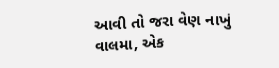આવી તો જરા વેણ નાખું વાલમા, એક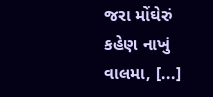જરા મોંઘેરું કહેણ નાખું વાલમા, [...]